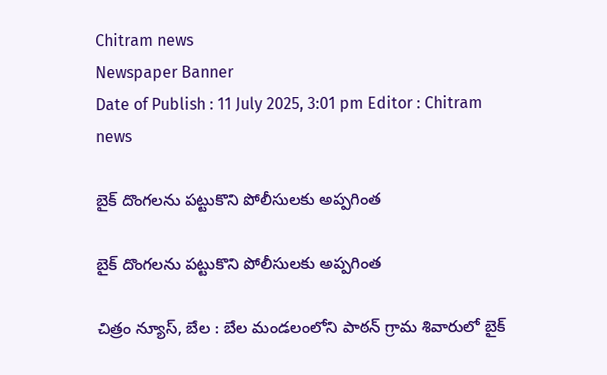Chitram news
Newspaper Banner
Date of Publish : 11 July 2025, 3:01 pm Editor : Chitram news

బైక్ దొంగలను పట్టుకొని పోలీసులకు అప్పగింత

బైక్ దొంగలను పట్టుకొని పోలీసులకు అప్పగింత

చిత్రం న్యూస్, బేల : బేల మండలంలోని పాఠన్ గ్రామ శివారులో బైక్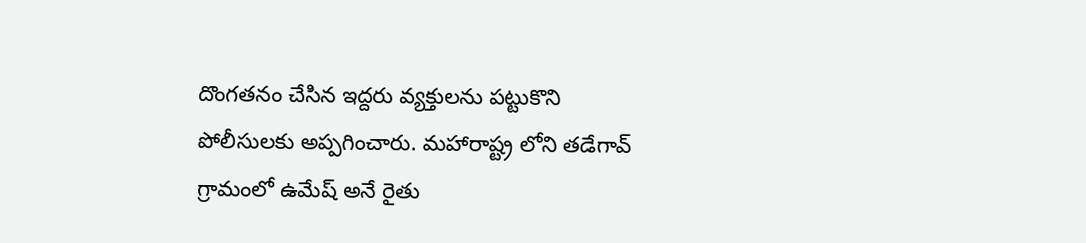దొంగతనం చేసిన ఇద్దరు వ్యక్తులను పట్టుకొని పోలీసులకు అప్పగించారు. మహారాష్ట్ర లోని తడేగావ్ గ్రామంలో ఉమేష్ అనే రైతు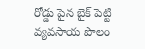రోడ్డు పైన బైక్ పెట్టి వ్యవసాయ పొలం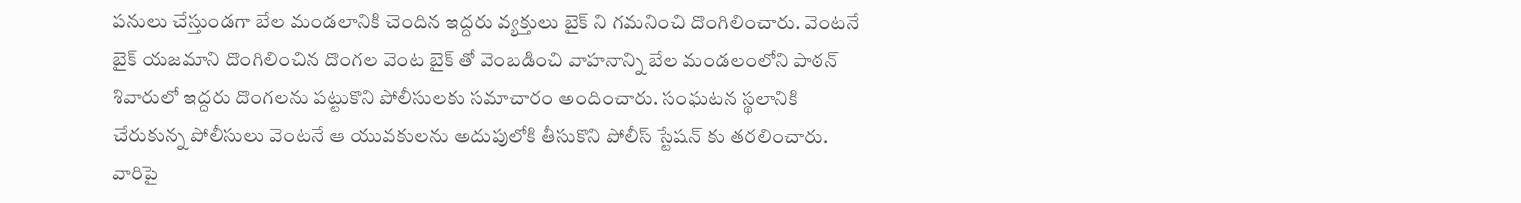పనులు చేస్తుండగా బేల మండలానికి చెందిన ఇద్దరు వ్యక్తులు బైక్ ని గమనించి దొంగిలించారు. వెంటనే బైక్ యజమాని దొంగిలించిన దొంగల వెంట బైక్ తో వెంబడించి వాహనాన్ని బేల మండలంలోని పాఠన్ శివారులో ఇద్దరు దొంగలను పట్టుకొని పోలీసులకు సమాచారం అందించారు. సంఘటన స్థలానికి చేరుకున్న పోలీసులు వెంటనే ఆ యువకులను అదుపులోకి తీసుకొని పోలీస్ స్టేషన్ కు తరలించారు. వారిపై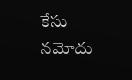కేసు నమోదు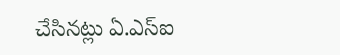చేసినట్లు ఏ.ఎస్ఐ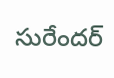సురేందర్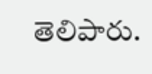తెలిపారు.